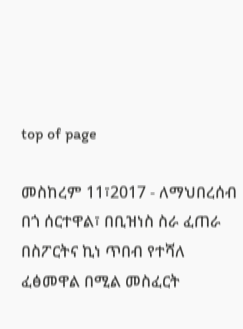top of page

መስከረም 11፣2017 - ለማህበረሰብ በጎ ሰርተዋል፣ በቢዝነስ ስራ ፈጠራ በስፖርትና ኪነ ጥበብ የተሻለ ፈፅመዋል በሚል መስፈርት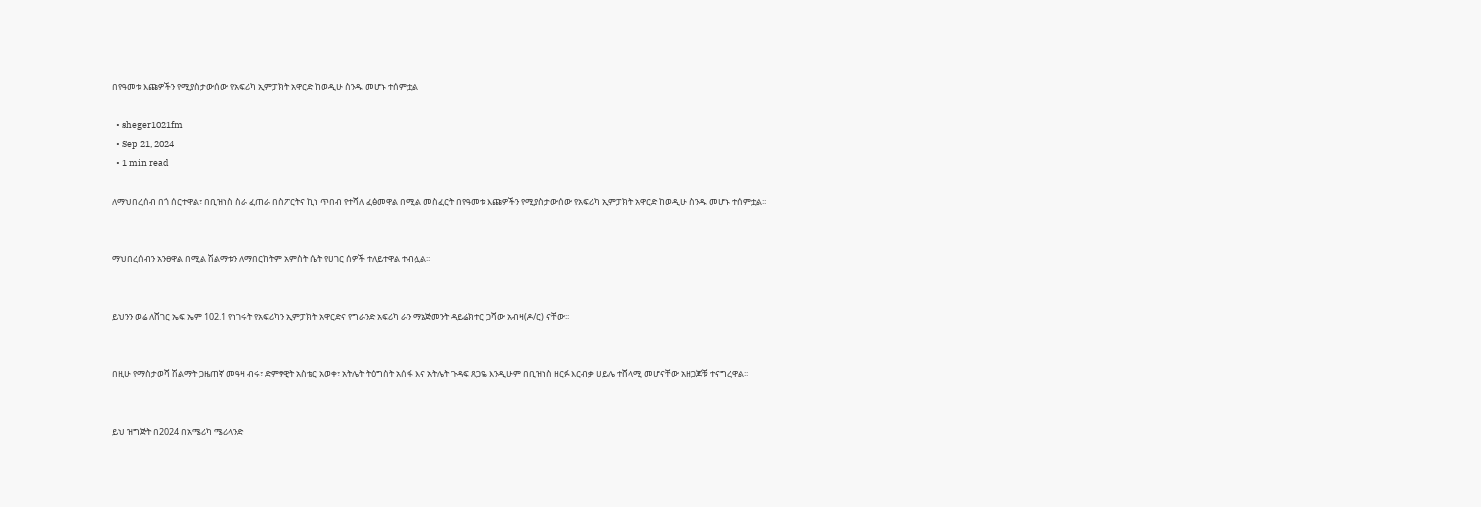በየዓመቱ እጩዎችን የሚያስታውሰው የአፍሪካ ኢምፓክት አዋርድ ከወዲሁ ስንዱ መሆኑ ተሰምቷል

  • sheger1021fm
  • Sep 21, 2024
  • 1 min read

ለማህበረሰብ በጎ ሰርተዋል፣ በቢዝነስ ስራ ፈጠራ በስፖርትና ኪነ ጥበብ የተሻለ ፈፅመዋል በሚል መስፈርት በየዓመቱ እጩዎችን የሚያስታውሰው የአፍሪካ ኢምፓክት አዋርድ ከወዲሁ ስንዱ መሆኑ ተሰምቷል፡፡


ማህበረሰብን አንፀዋል በሚል ሽልማቱን ለማበርከትም አምስት ሴት የሀገር ሰዎች ተለይተዋል ተብሏል፡፡


ይህንን ወሬ ለሸገር ኤፍ ኤም 102.1 የነገሩት የአፍሪካን ኢምፓክት አዋርድና የግራንድ አፍሪካ ራን ማኔጅመንት ዳይሬክተር ጋሻው አብዛ(ዶ/ር) ናቸው፡፡


በዚሁ የማስታወሻ ሽልማት ጋዜጠኛ መዓዛ ብሩ፣ ድምፃዊት አስቴር አወቀ፣ አትሌት ትዕግስት አሰፋ እና አትሌት ጉዳፍ ጸጋዬ እንዲሁም በቢዝነስ ዘርፉ እርብቃ ሀይሌ ተሸላሚ መሆናቸው አዘጋጆቹ ተናግረዋል፡፡


ይህ ዝግጅት በ2024 በአሜሪካ ሜሪላንድ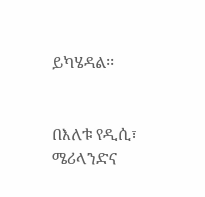ይካሄዳል፡፡


በእለቱ የዲሲ፣ ሜሪላንድና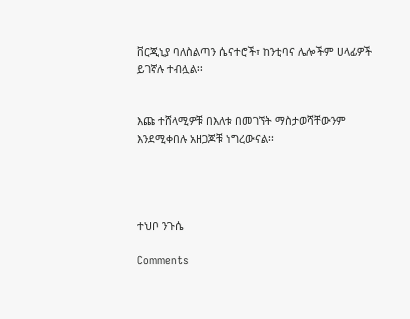ቨርጂኒያ ባለስልጣን ሴናተሮች፣ ከንቲባና ሌሎችም ሀላፊዎች ይገኛሉ ተብሏል፡፡


እጩ ተሸላሚዎቹ በእለቱ በመገኘት ማስታወሻቸውንም እንደሚቀበሉ አዘጋጆቹ ነግረውናል፡፡




ተህቦ ንጉሴ

Comments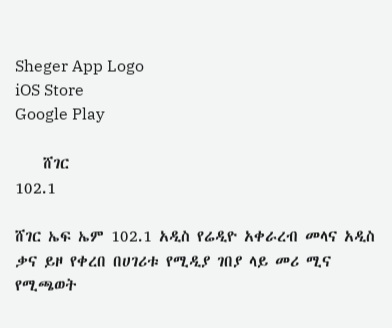Sheger App Logo
iOS Store
Google Play

    ሸገር
102.1

ሸገር ኤፍ ኤም 102.1 አዲስ የሬዲዮ አቀራረብ መላና አዲስ ቃና ይዞ የቀረበ በሀገሪቱ የሚዲያ ገበያ ላይ መሪ ሚና የሚጫወት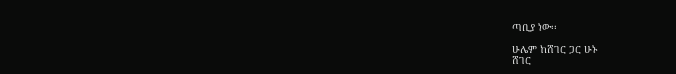ጣቢያ ነው፡፡

ሁሌም ከሸገር ጋር ሁኑ
ሸገር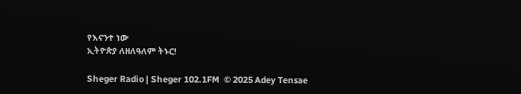የእናንተ ነው
ኢትዮጵያ ለዘለዓለም ትኑር!

Sheger Radio | Sheger 102.1FM  © 2025 Adey Tensae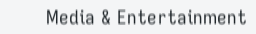Media & Entertainment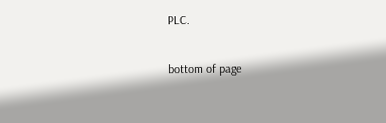PLC.

bottom of page